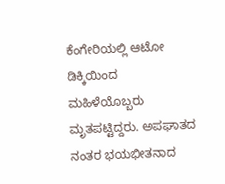ಕೆಂಗೇರಿಯಲ್ಲಿ ಆಟೋ ಡಿಕ್ಕಿಯಿಂದ ಮಹಿಳೆಯೊಬ್ಬರು ಮೃತಪಟ್ಟಿದ್ದರು. ಅಪಘಾತದ ನಂತರ ಭಯಭೀತನಾದ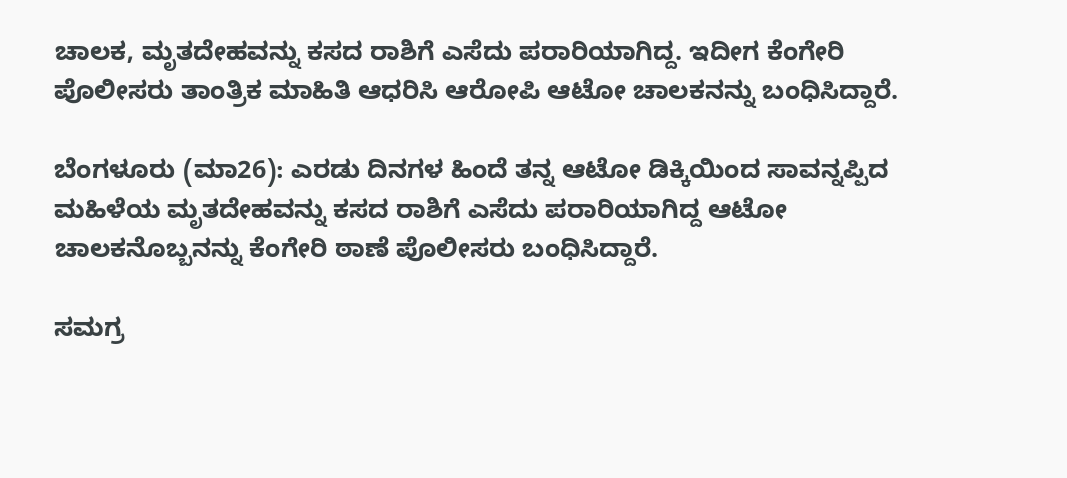ಚಾಲಕ, ಮೃತದೇಹವನ್ನು ಕಸದ ರಾಶಿಗೆ ಎಸೆದು ಪರಾರಿಯಾಗಿದ್ದ. ಇದೀಗ ಕೆಂಗೇರಿ ಪೊಲೀಸರು ತಾಂತ್ರಿಕ ಮಾಹಿತಿ ಆಧರಿಸಿ ಆರೋಪಿ ಆಟೋ ಚಾಲಕನನ್ನು ಬಂಧಿಸಿದ್ದಾರೆ.

ಬೆಂಗಳೂರು (ಮಾ26): ಎರಡು ದಿನಗಳ ಹಿಂದೆ ತನ್ನ ಆಟೋ ಡಿಕ್ಕಿಯಿಂದ ಸಾವನ್ನಪ್ಪಿದ ಮಹಿಳೆಯ ಮೃತದೇಹವನ್ನು ಕಸದ ರಾಶಿಗೆ ಎಸೆದು ಪರಾರಿಯಾಗಿದ್ದ ಆಟೋ ಚಾಲಕನೊಬ್ಬನನ್ನು ಕೆಂಗೇರಿ ಠಾಣೆ ಪೊಲೀಸರು ಬಂಧಿಸಿದ್ದಾರೆ.

ಸಮಗ್ರ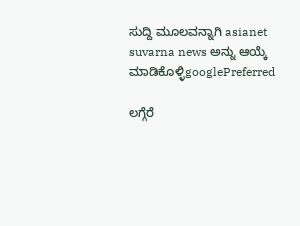ಸುದ್ದಿ ಮೂಲವನ್ನಾಗಿ asianet suvarna news ಅನ್ನು ಆಯ್ಕೆ ಮಾಡಿಕೊಳ್ಳಿgooglePreferred

ಲಗ್ಗೆರೆ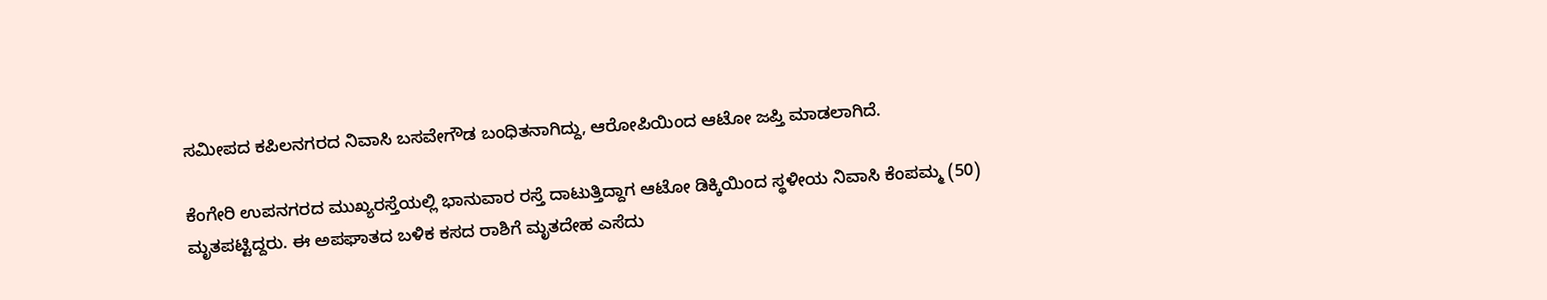ಸಮೀಪದ ಕಪಿಲನಗರದ ನಿವಾಸಿ ಬಸವೇಗೌಡ ಬಂಧಿತನಾಗಿದ್ದು, ಆರೋಪಿಯಿಂದ ಆಟೋ ಜಪ್ತಿ ಮಾಡಲಾಗಿದೆ.

ಕೆಂಗೇರಿ ಉಪನಗರದ ಮುಖ್ಯರಸ್ತೆಯಲ್ಲಿ ಭಾನುವಾರ ರಸ್ತೆ ದಾಟುತ್ತಿದ್ದಾಗ ಆಟೋ ಡಿಕ್ಕಿಯಿಂದ ಸ್ಥಳೀಯ ನಿವಾಸಿ ಕೆಂಪಮ್ಮ (50) ಮೃತಪಟ್ಟಿದ್ದರು. ಈ ಅಪಘಾತದ ಬಳಿಕ ಕಸದ ರಾಶಿಗೆ ಮೃತದೇಹ ಎಸೆದು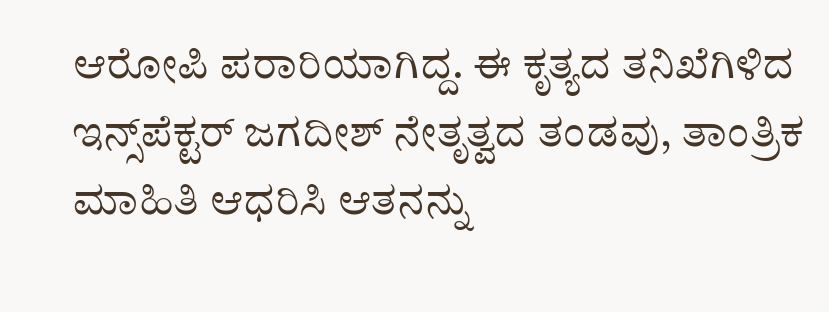ಆರೋಪಿ ಪರಾರಿಯಾಗಿದ್ದ. ಈ ಕೃತ್ಯದ ತನಿಖೆಗಿಳಿದ ಇನ್ಸ್‌ಪೆಕ್ಟರ್ ಜಗದೀಶ್ ನೇತೃತ್ವದ ತಂಡವು, ತಾಂತ್ರಿಕ ಮಾಹಿತಿ ಆಧರಿಸಿ ಆತನನ್ನು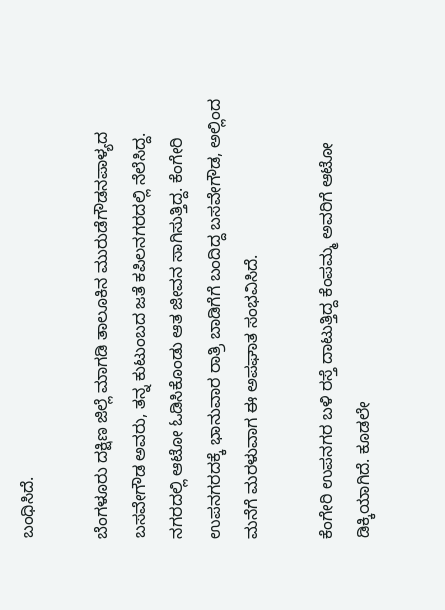ಬಂಧಿಸಿದೆ.

ಬೆಂಗಳೂರು ದಕ್ಷಿಣ ಜಿಲ್ಲೆ ಮಾಗಡಿ ತಾಲೂಕಿನ ಮುರುಡೆಗೌಡನಪಾಳ್ಯದ ಬಸವೇಗೌಡ ಅವರು, ತನ್ನ ಕುಟುಂಬದ ಜತೆ ಕಪಿಲನಗರದಲ್ಲಿ ನೆಲೆಸಿದ್ದ. ನಗರದಲ್ಲಿ ಆಟೋ ಓಡಿಸಿಕೊಂಡು ಆತ ಜೀವನ ಸಾಗಿಸುತ್ತಿದ್ದ. ಕೆಂಗೇರಿ ಉಪನಗರದಕ್ಕೆ ಭಾನುವಾರ ರಾತ್ರಿ ಬಾಡಿಗೆಗೆ ಬಂದಿದ್ದ ಬಸವೇಗೌಡ, ಅಲ್ಲಿಂದ ಮನೆಗೆ ಮರಳುವಾಗ ಈ ಅಪಘಾತ ಸಂಭವಿಸಿದೆ.

ಕೆಂಗೇರಿ ಉಪನಗರ ಬಳಿ ರಸ್ತೆ ದಾಟುತ್ತಿದ್ದ ಕೆಂಪಮ್ಮ ಅವರಿಗೆ ಆಟೋ ಡಿಕ್ಕಿಯಾಗಿದೆ. ಕೂಡಲೇ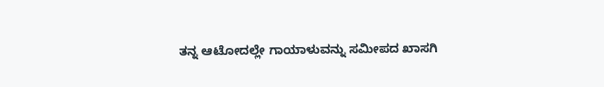ತನ್ನ ಆಟೋದಲ್ಲೇ ಗಾಯಾಳುವನ್ನು ಸಮೀಪದ ಖಾಸಗಿ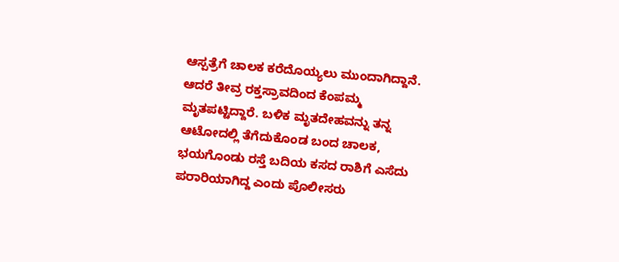ಆಸ್ಪತ್ರೆಗೆ ಚಾಲಕ ಕರೆದೊಯ್ಯಲು ಮುಂದಾಗಿದ್ದಾನೆ. ಆದರೆ ತೀವ್ರ ರಕ್ತಸ್ರಾವದಿಂದ ಕೆಂಪಮ್ಮ ಮೃತಪಟ್ಟಿದ್ದಾರೆ. ಬಳಿಕ ಮೃತದೇಹವನ್ನು ತನ್ನ ಆಟೋದಲ್ಲಿ ತೆಗೆದುಕೊಂಡ ಬಂದ ಚಾಲಕ, ಭಯಗೊಂಡು ರಸ್ತೆ ಬದಿಯ ಕಸದ ರಾಶಿಗೆ ಎಸೆದು ಪರಾರಿಯಾಗಿದ್ದ ಎಂದು ಪೊಲೀಸರು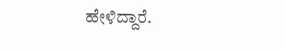ಹೇಳಿದ್ದಾರೆ.